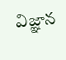విజ్ఞాన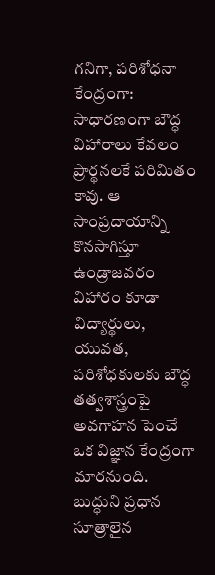గనిగా, పరిశోధనా కేంద్రంగా: సాధారణంగా బౌద్ధ విహారాలు కేవలం ప్రార్థనలకే పరిమితం కావు. ఆ సాంప్రదాయాన్ని కొనసాగిస్తూ ఉండ్రాజవరం విహారం కూడా విద్యార్థులు, యువత, పరిశోధకులకు బౌద్ధ తత్వశాస్త్రంపై అవగాహన పెంచే ఒక విజ్ఞాన కేంద్రంగా మారనుంది. బుద్ధుని ప్రధాన సూత్రాలైన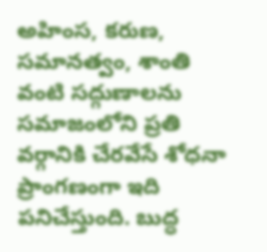అహింస, కరుణ, సమానత్వం, శాంతి వంటి సద్గుణాలను సమాజంలోని ప్రతి వర్గానికి చేరవేసే శోధనా ప్రాంగణంగా ఇది పనిచేస్తుంది. బుద్ధ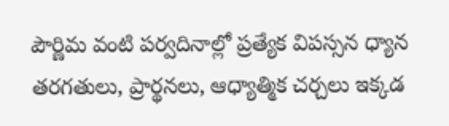పౌర్ణిమ వంటి పర్వదినాల్లో ప్రత్యేక విపస్సన ధ్యాన తరగతులు, ప్రార్థనలు, ఆధ్యాత్మిక చర్చలు ఇక్కడ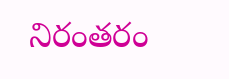నిరంతరం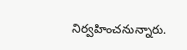నిర్వహించనున్నారు.